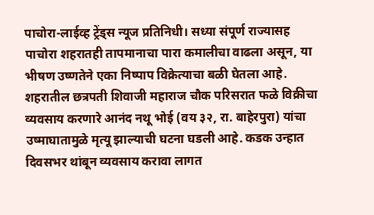पाचोरा-लाईव्ह ट्रेंड्स न्यूज प्रतिनिधी। सध्या संपूर्ण राज्यासह पाचोरा शहरातही तापमानाचा पारा कमालीचा वाढला असून, या भीषण उष्णतेने एका निष्पाप विक्रेत्याचा बळी घेतला आहे. शहरातील छत्रपती शिवाजी महाराज चौक परिसरात फळे विक्रीचा व्यवसाय करणारे आनंद नथू भोई (वय ३२, रा. बाहेरपुरा) यांचा उष्माघातामुळे मृत्यू झाल्याची घटना घडली आहे. कडक उन्हात दिवसभर थांबून व्यवसाय करावा लागत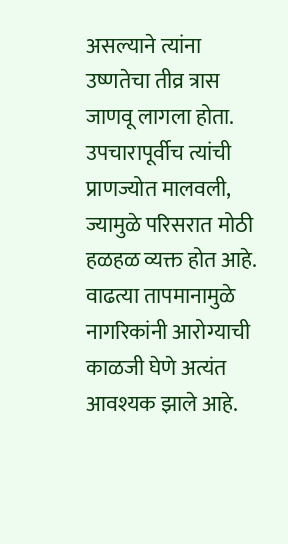असल्याने त्यांना उष्णतेचा तीव्र त्रास जाणवू लागला होता. उपचारापूर्वीच त्यांची प्राणज्योत मालवली, ज्यामुळे परिसरात मोठी हळहळ व्यक्त होत आहे.
वाढत्या तापमानामुळे नागरिकांनी आरोग्याची काळजी घेणे अत्यंत आवश्यक झाले आहे.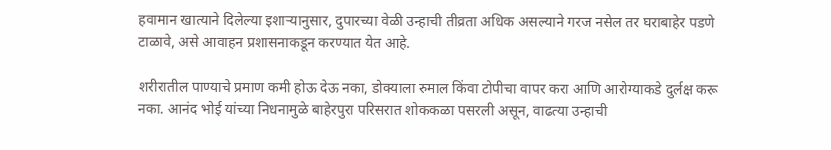हवामान खात्याने दिलेल्या इशाऱ्यानुसार, दुपारच्या वेळी उन्हाची तीव्रता अधिक असल्याने गरज नसेल तर घराबाहेर पडणे टाळावे, असे आवाहन प्रशासनाकडून करण्यात येत आहे.

शरीरातील पाण्याचे प्रमाण कमी होऊ देऊ नका, डोक्याला रुमाल किंवा टोपीचा वापर करा आणि आरोग्याकडे दुर्लक्ष करू नका. आनंद भोई यांच्या निधनामुळे बाहेरपुरा परिसरात शोककळा पसरली असून, वाढत्या उन्हाची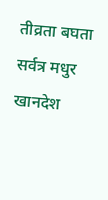तीव्रता बघता सर्वत्र मधुर खानदेश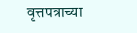वृत्तपत्राच्या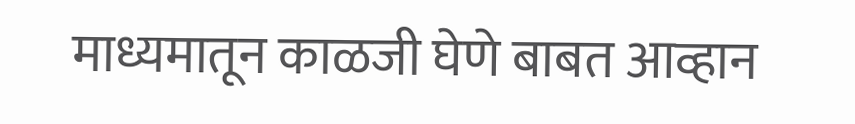माध्यमातून काळजी घेणे बाबत आव्हान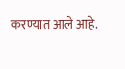करण्यात आले आहे.